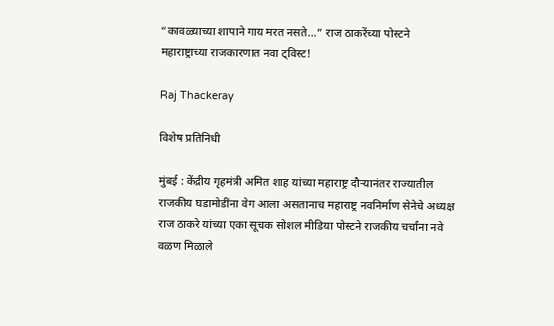“कावळ्याच्या शापाने गाय मरत नसते…” राज ठाकरेंच्या पोस्टने महाराष्ट्राच्या राजकारणात नवा ट्विस्ट!

Raj Thackeray

विशेष प्रतिनिधी

मुंबई : केंद्रीय गृहमंत्री अमित शाह यांच्या महाराष्ट्र दौऱ्यानंतर राज्यातील राजकीय घडामोडींना वेग आला असतानाच महाराष्ट्र नवनिर्माण सेनेचे अध्यक्ष राज ठाकरे यांच्या एका सूचक सोशल मीडिया पोस्टने राजकीय चर्चांना नवे वळण मिळाले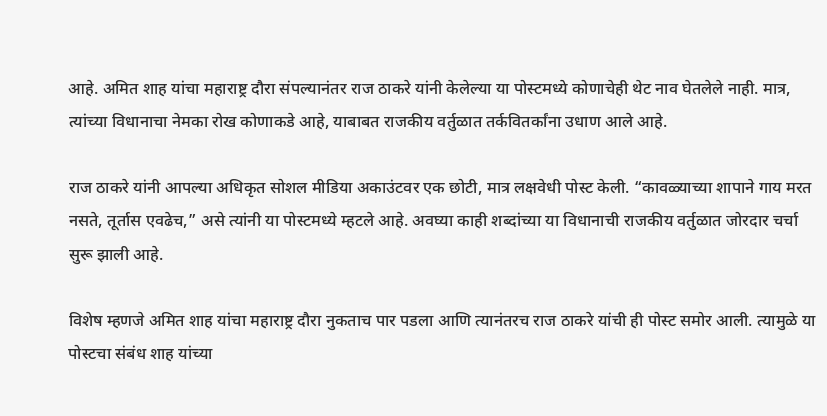आहे. अमित शाह यांचा महाराष्ट्र दौरा संपल्यानंतर राज ठाकरे यांनी केलेल्या या पोस्टमध्ये कोणाचेही थेट नाव घेतलेले नाही. मात्र, त्यांच्या विधानाचा नेमका रोख कोणाकडे आहे, याबाबत राजकीय वर्तुळात तर्कवितर्कांना उधाण आले आहे.

राज ठाकरे यांनी आपल्या अधिकृत सोशल मीडिया अकाउंटवर एक छोटी, मात्र लक्षवेधी पोस्ट केली. “कावळ्याच्या शापाने गाय मरत नसते, तूर्तास एवढेच,” असे त्यांनी या पोस्टमध्ये म्हटले आहे. अवघ्या काही शब्दांच्या या विधानाची राजकीय वर्तुळात जोरदार चर्चा सुरू झाली आहे.

विशेष म्हणजे अमित शाह यांचा महाराष्ट्र दौरा नुकताच पार पडला आणि त्यानंतरच राज ठाकरे यांची ही पोस्ट समोर आली. त्यामुळे या पोस्टचा संबंध शाह यांच्या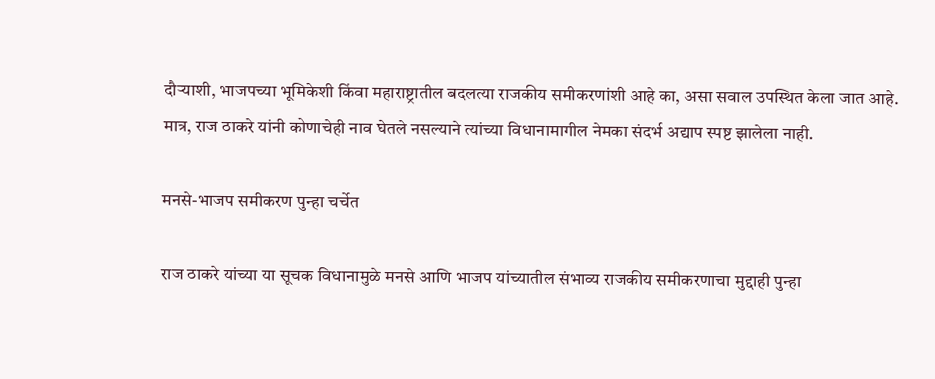दौऱ्याशी, भाजपच्या भूमिकेशी किंवा महाराष्ट्रातील बदलत्या राजकीय समीकरणांशी आहे का, असा सवाल उपस्थित केला जात आहे. मात्र, राज ठाकरे यांनी कोणाचेही नाव घेतले नसल्याने त्यांच्या विधानामागील नेमका संदर्भ अद्याप स्पष्ट झालेला नाही.

मनसे-भाजप समीकरण पुन्हा चर्चेत

राज ठाकरे यांच्या या सूचक विधानामुळे मनसे आणि भाजप यांच्यातील संभाव्य राजकीय समीकरणाचा मुद्दाही पुन्हा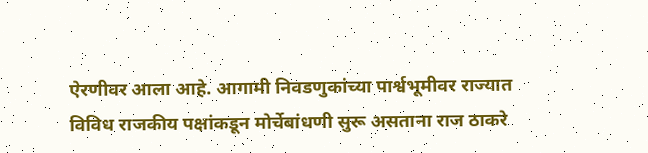ऐरणीवर आला आहे. आगामी निवडणुकांच्या पार्श्वभूमीवर राज्यात विविध राजकीय पक्षांकडून मोर्चेबांधणी सुरू असताना राज ठाकरे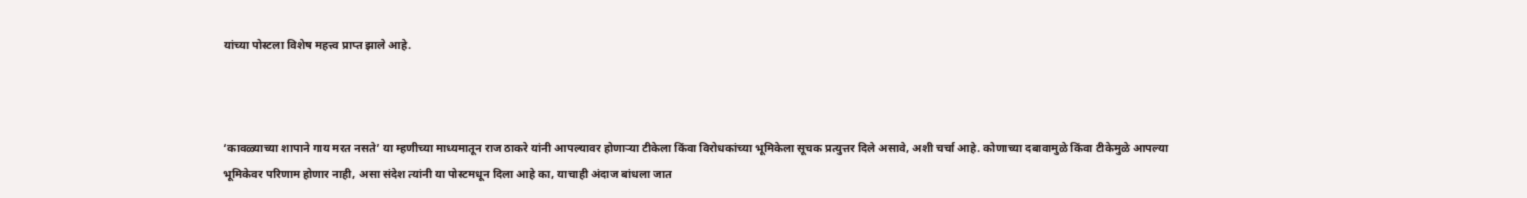यांच्या पोस्टला विशेष महत्त्व प्राप्त झाले आहे.



‘कावळ्याच्या शापाने गाय मरत नसते’ या म्हणीच्या माध्यमातून राज ठाकरे यांनी आपल्यावर होणाऱ्या टीकेला किंवा विरोधकांच्या भूमिकेला सूचक प्रत्युत्तर दिले असावे, अशी चर्चा आहे. कोणाच्या दबावामुळे किंवा टीकेमुळे आपल्या भूमिकेवर परिणाम होणार नाही, असा संदेश त्यांनी या पोस्टमधून दिला आहे का, याचाही अंदाज बांधला जात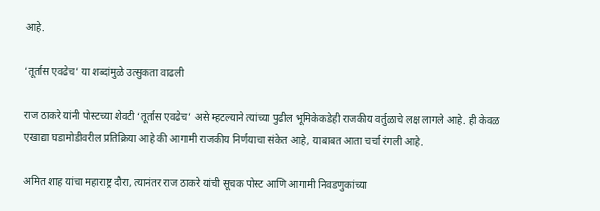आहे.

‘तूर्तास एवढेच’ या शब्दांमुळे उत्सुकता वाढली

राज ठाकरे यांनी पोस्टच्या शेवटी ‘तूर्तास एवढेच’ असे म्हटल्याने त्यांच्या पुढील भूमिकेकडेही राजकीय वर्तुळाचे लक्ष लागले आहे. ही केवळ एखाद्या घडामोडीवरील प्रतिक्रिया आहे की आगामी राजकीय निर्णयाचा संकेत आहे, याबाबत आता चर्चा रंगली आहे.

अमित शाह यांचा महाराष्ट्र दौरा, त्यानंतर राज ठाकरे यांची सूचक पोस्ट आणि आगामी निवडणुकांच्या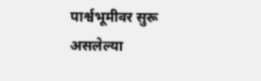पार्श्वभूमीवर सुरू असलेल्या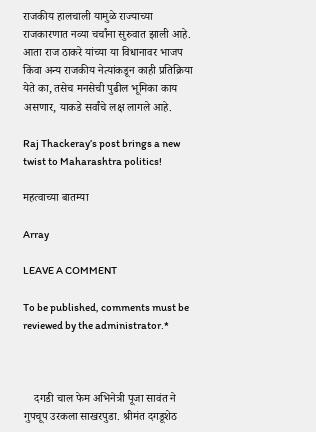राजकीय हालचाली यामुळे राज्याच्या राजकारणात नव्या चर्चांना सुरुवात झाली आहे. आता राज ठाकरे यांच्या या विधानावर भाजप किंवा अन्य राजकीय नेत्यांकडून काही प्रतिक्रिया येते का, तसेच मनसेची पुढील भूमिका काय असणार, याकडे सर्वांचे लक्ष लागले आहे.

Raj Thackeray’s post brings a new twist to Maharashtra politics!

महत्वाच्या बातम्या

Array

LEAVE A COMMENT

To be published, comments must be reviewed by the administrator.*



    दगडी चाल फेम अभिनेत्री पूजा सावंत ने गुपचूप उरकला साखरपुडा. श्रीमंत दगडूशेठ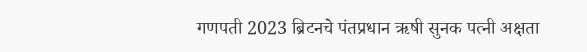गणपती 2023 ब्रिटनचे पंतप्रधान ऋषी सुनक पत्नी अक्षता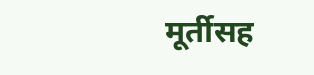मूर्तीसह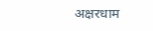अक्षरधाम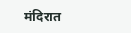मंदिरात